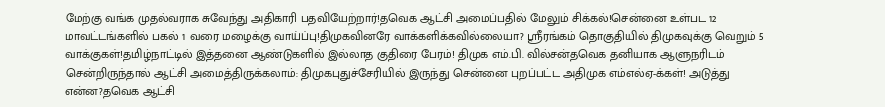மேற்கு வங்க முதல்வராக சுவேந்து அதிகாரி பதவியேற்றார்!தவெக ஆட்சி அமைப்பதில் மேலும் சிக்கல்!சென்னை உள்பட 12 மாவட்டங்களில் பகல் 1 வரை மழைக்கு வாய்ப்பு!திமுகவினரே வாக்களிக்கவில்லையா? ஸ்ரீரங்கம் தொகுதியில் திமுகவுக்கு வெறும் 5 வாக்குகள்!தமிழ்நாட்டில் இத்தனை ஆண்டுகளில் இல்லாத குதிரை பேரம்! திமுக எம்.பி. வில்சன்தவெக தனியாக ஆளுநரிடம் சென்றிருந்தால் ஆட்சி அமைத்திருக்கலாம்: திமுகபுதுச்சேரியில் இருந்து சென்னை புறப்பட்ட அதிமுக எம்எல்ஏ-க்கள்! அடுத்து என்ன?தவெக ஆட்சி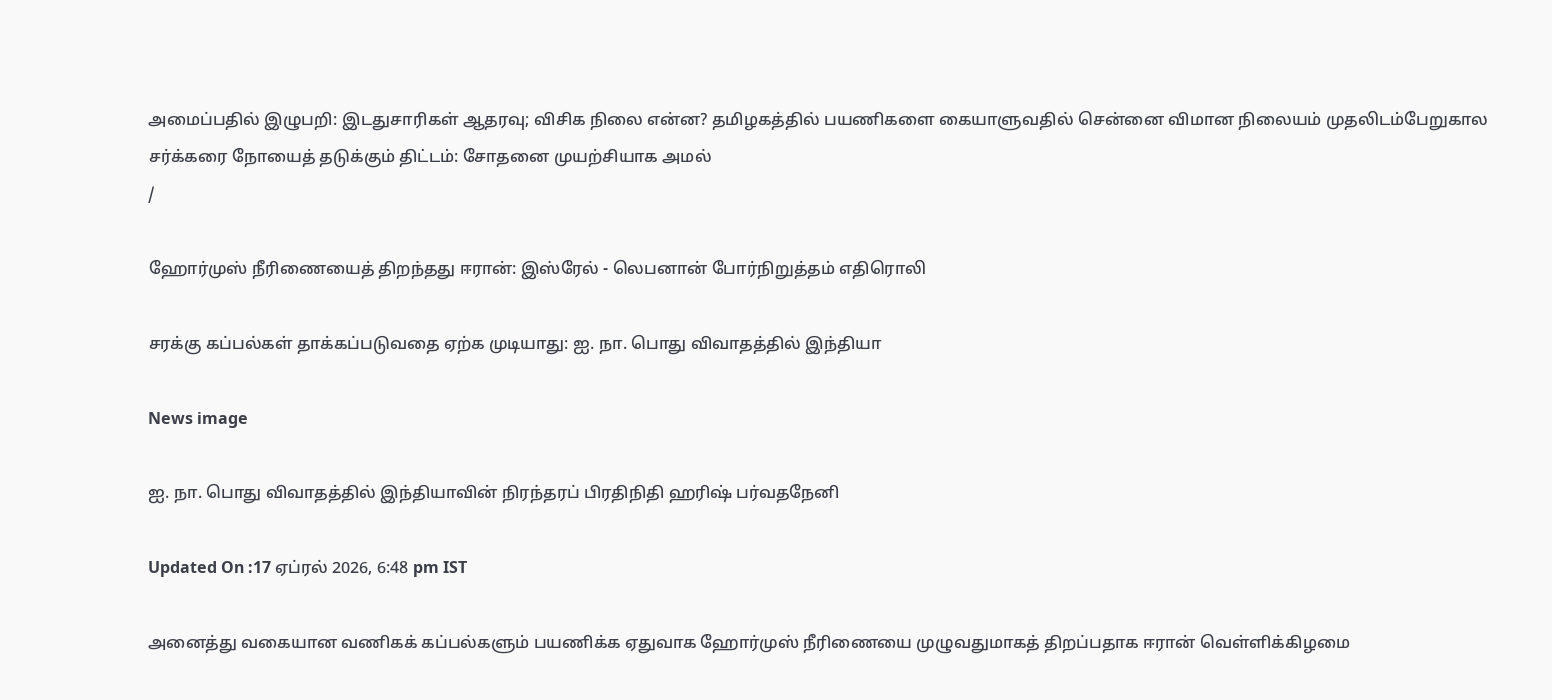அமைப்பதில் இழுபறி: இடதுசாரிகள் ஆதரவு; விசிக நிலை என்ன? தமிழகத்தில் பயணிகளை கையாளுவதில் சென்னை விமான நிலையம் முதலிடம்பேறுகால சர்க்கரை நோயைத் தடுக்கும் திட்டம்: சோதனை முயற்சியாக அமல்
/

ஹோர்முஸ் நீரிணையைத் திறந்தது ஈரான்: இஸ்ரேல் - லெபனான் போர்நிறுத்தம் எதிரொலி

சரக்கு கப்பல்கள் தாக்கப்படுவதை ஏற்க முடியாது: ஐ. நா. பொது விவாதத்தில் இந்தியா

News image

ஐ. நா. பொது விவாதத்தில் இந்தியாவின் நிரந்தரப் பிரதிநிதி ஹரிஷ் பர்வதநேனி

Updated On :17 ஏப்ரல் 2026, 6:48 pm IST

அனைத்து வகையான வணிகக் கப்பல்களும் பயணிக்க ஏதுவாக ஹோர்முஸ் நீரிணையை முழுவதுமாகத் திறப்பதாக ஈரான் வெள்ளிக்கிழமை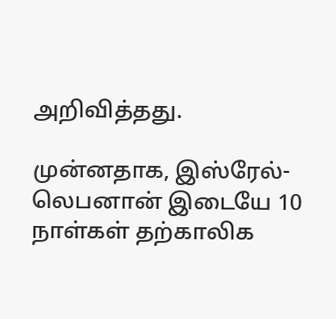அறிவித்தது.

முன்னதாக, இஸ்ரேல்-லெபனான் இடையே 10 நாள்கள் தற்காலிக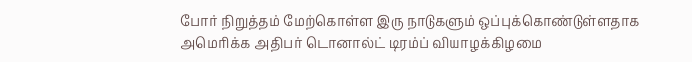போர் நிறுத்தம் மேற்கொள்ள இரு நாடுகளும் ஒப்புக்கொண்டுள்ளதாக அமெரிக்க அதிபர் டொனால்ட் டிரம்ப் வியாழக்கிழமை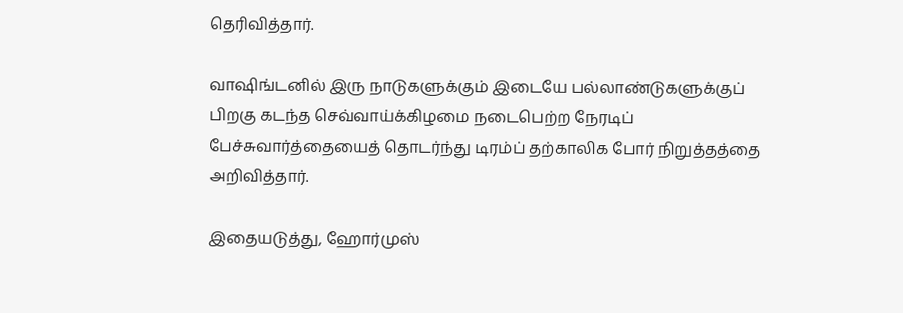தெரிவித்தார்.

வாஷிங்டனில் இரு நாடுகளுக்கும் இடையே பல்லாண்டுகளுக்குப் பிறகு கடந்த செவ்வாய்க்கிழமை நடைபெற்ற நேரடிப் பேச்சுவார்த்தையைத் தொடர்ந்து டிரம்ப் தற்காலிக போர் நிறுத்தத்தை அறிவித்தார்.

இதையடுத்து, ஹோர்முஸ்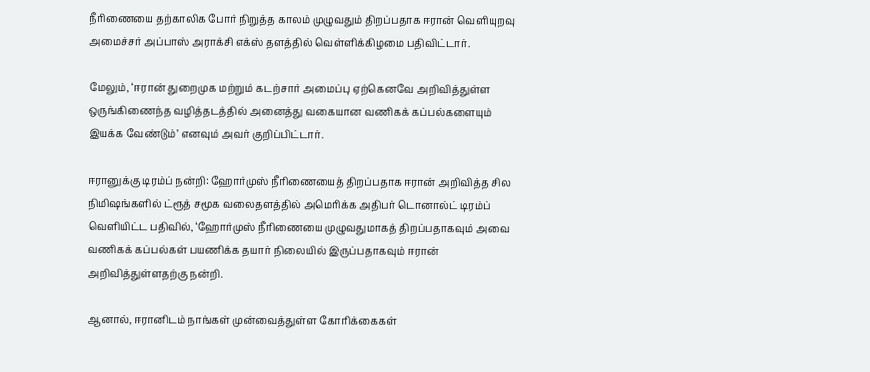நீரிணையை தற்காலிக போர் நிறுத்த காலம் முழுவதும் திறப்பதாக ஈரான் வெளியுறவு அமைச்சர் அப்பாஸ் அராக்சி எக்ஸ் தளத்தில் வெள்ளிக்கிழமை பதிவிட்டார்.

மேலும், ‘ஈரான் துறைமுக மற்றும் கடற்சார் அமைப்பு ஏற்கெனவே அறிவித்துள்ள ஒருங்கிணைந்த வழித்தடத்தில் அனைத்து வகையான வணிகக் கப்பல்களையும் இயக்க வேண்டும்’ எனவும் அவர் குறிப்பிட்டார்.

ஈரானுக்கு டிரம்ப் நன்றி: ஹோர்முஸ் நீரிணையைத் திறப்பதாக ஈரான் அறிவித்த சில நிமிஷங்களில் ட்ரூத் சமூக வலைதளத்தில் அமெரிக்க அதிபர் டொனால்ட் டிரம்ப் வெளியிட்ட பதிவில், ‘ஹோர்முஸ் நீரிணையை முழுவதுமாகத் திறப்பதாகவும் அவை வணிகக் கப்பல்கள் பயணிக்க தயார் நிலையில் இருப்பதாகவும் ஈரான் அறிவித்துள்ளதற்கு நன்றி.

ஆனால், ஈரானிடம் நாங்கள் முன்வைத்துள்ள கோரிக்கைகள்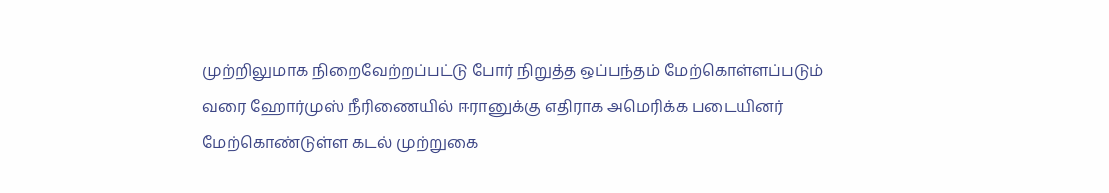முற்றிலுமாக நிறைவேற்றப்பட்டு போர் நிறுத்த ஒப்பந்தம் மேற்கொள்ளப்படும் வரை ஹோர்முஸ் நீரிணையில் ஈரானுக்கு எதிராக அமெரிக்க படையினர் மேற்கொண்டுள்ள கடல் முற்றுகை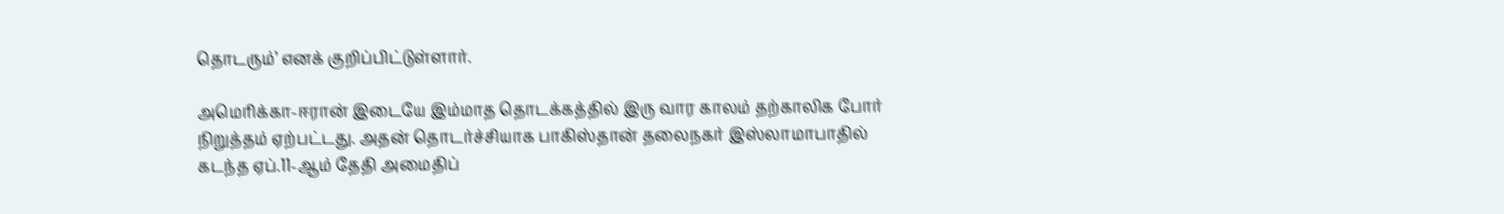தொடரும்’ எனக் குறிப்பிட்டுள்ளார்.

அமெரிக்கா-ஈரான் இடையே இம்மாத தொடக்கத்தில் இரு வார காலம் தற்காலிக போர் நிறுத்தம் ஏற்பட்டது. அதன் தொடர்ச்சியாக பாகிஸ்தான் தலைநகர் இஸ்லாமாபாதில் கடந்த ஏப்.11-ஆம் தேதி அமைதிப்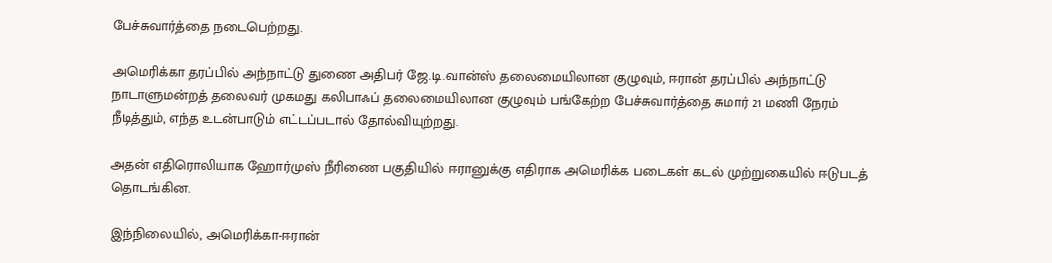பேச்சுவார்த்தை நடைபெற்றது.

அமெரிக்கா தரப்பில் அந்நாட்டு துணை அதிபர் ஜே.டி.வான்ஸ் தலைமையிலான குழுவும், ஈரான் தரப்பில் அந்நாட்டு நாடாளுமன்றத் தலைவர் முகமது கலிபாஃப் தலைமையிலான குழுவும் பங்கேற்ற பேச்சுவார்த்தை சுமார் 21 மணி நேரம் நீடித்தும், எந்த உடன்பாடும் எட்டப்படால் தோல்வியுற்றது.

அதன் எதிரொலியாக ஹோர்முஸ் நீரிணை பகுதியில் ஈரானுக்கு எதிராக அமெரிக்க படைகள் கடல் முற்றுகையில் ஈடுபடத் தொடங்கின.

இந்நிலையில், அமெரிக்கா-ஈரான்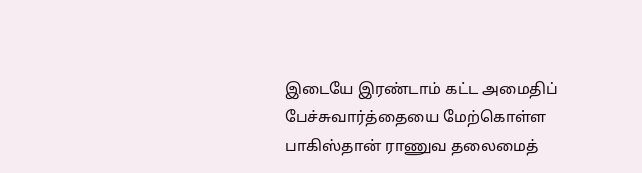இடையே இரண்டாம் கட்ட அமைதிப் பேச்சுவார்த்தையை மேற்கொள்ள பாகிஸ்தான் ராணுவ தலைமைத்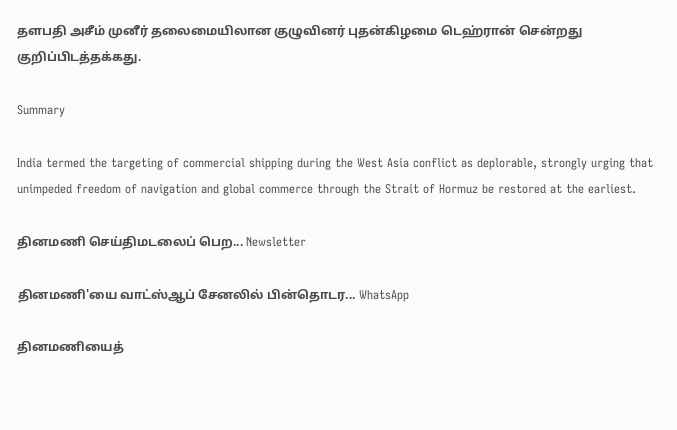தளபதி அசீம் முனீர் தலைமையிலான குழுவினர் புதன்கிழமை டெஹ்ரான் சென்றது குறிப்பிடத்தக்கது.

Summary

India termed the targeting of commercial shipping during the West Asia conflict as deplorable, strongly urging that unimpeded freedom of navigation and global commerce through the Strait of Hormuz be restored at the earliest.

தினமணி செய்திமடலைப் பெற... Newsletter

தினமணி'யை வாட்ஸ்ஆப் சேனலில் பின்தொடர... WhatsApp

தினமணியைத்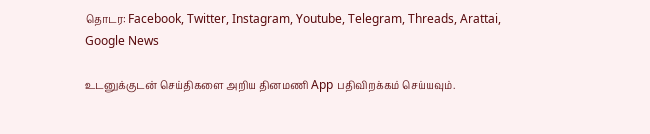தொடர: Facebook, Twitter, Instagram, Youtube, Telegram, Threads, Arattai, Google News

உடனுக்குடன் செய்திகளை அறிய தினமணி App பதிவிறக்கம் செய்யவும்.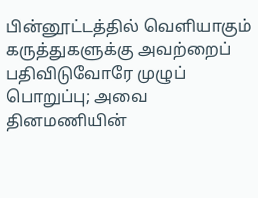பின்னூட்டத்தில் வெளியாகும் கருத்துகளுக்கு அவற்றைப் பதிவிடுவோரே முழுப் பொறுப்பு; அவை தினமணியின்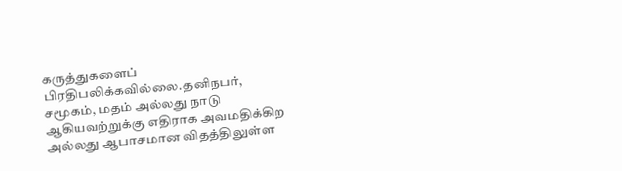கருத்துகளைப் பிரதிபலிக்கவில்லை.தனிநபர், சமூகம், மதம் அல்லது நாடு ஆகியவற்றுக்கு எதிராக அவமதிக்கிற அல்லது ஆபாசமான விதத்திலுள்ள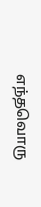எந்தவொரு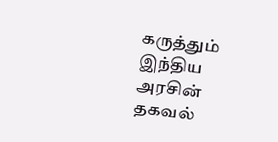கருத்தும் இந்திய அரசின் தகவல்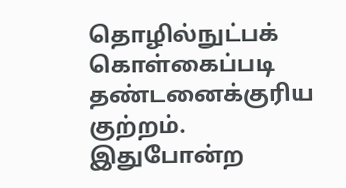தொழில்நுட்பக் கொள்கைப்படி தண்டனைக்குரிய குற்றம். இதுபோன்ற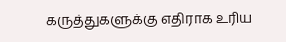கருத்துகளுக்கு எதிராக உரிய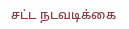சட்ட நடவடிக்கை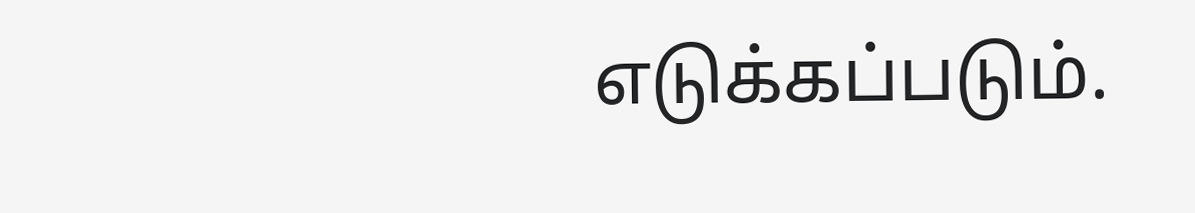எடுக்கப்படும்.